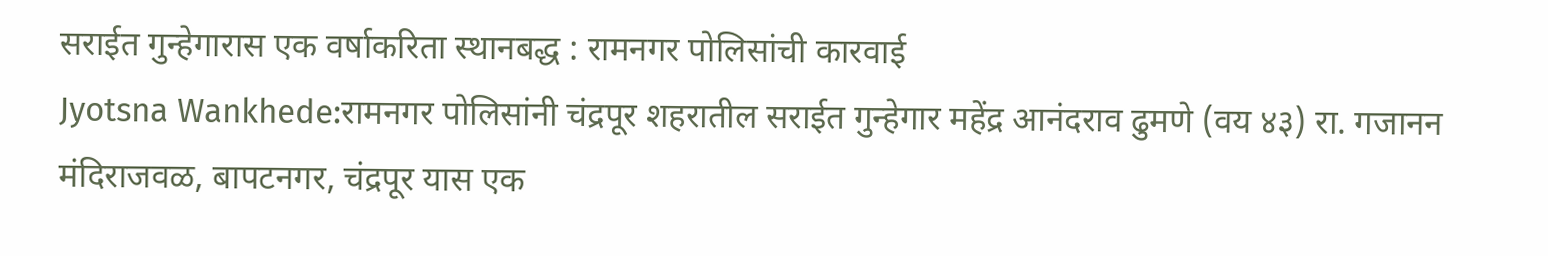सराईत गुन्हेगारास एक वर्षाकरिता स्थानबद्ध : रामनगर पोलिसांची कारवाई
Jyotsna Wankhede:रामनगर पोलिसांनी चंद्रपूर शहरातील सराईत गुन्हेगार महेंद्र आनंदराव ढुमणे (वय ४३) रा. गजानन मंदिराजवळ, बापटनगर, चंद्रपूर यास एक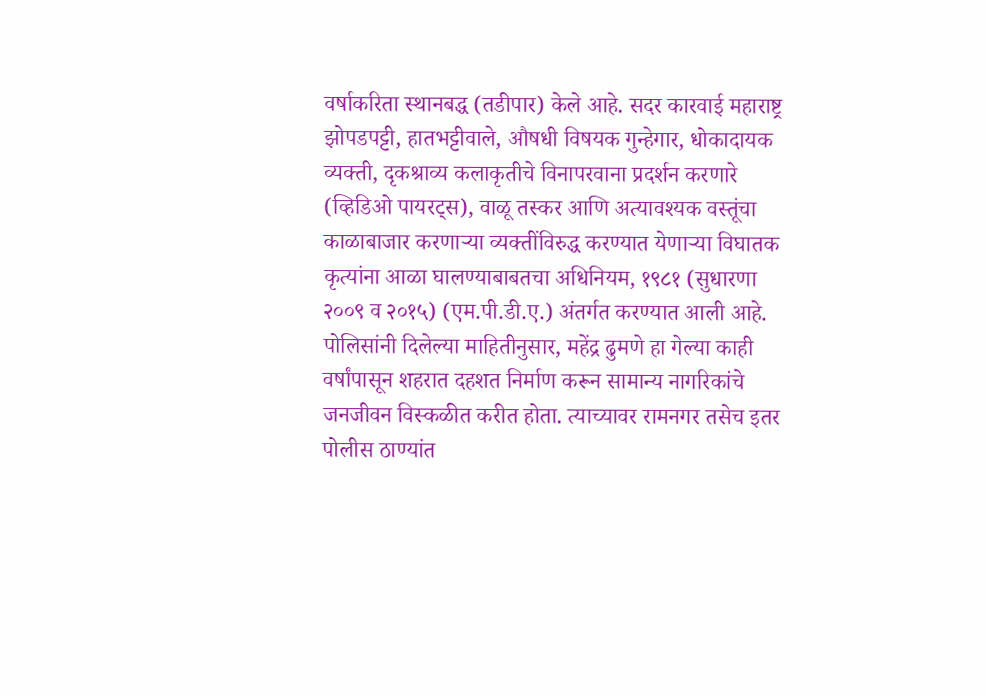वर्षाकरिता स्थानबद्ध (तडीपार) केले आहे. सदर कारवाई महाराष्ट्र झोपडपट्टी, हातभट्टीवाले, औषधी विषयक गुन्हेगार, धोकादायक व्यक्ती, दृकश्राव्य कलाकृतीचे विनापरवाना प्रदर्शन करणारे (व्हिडिओ पायरट्स), वाळू तस्कर आणि अत्यावश्यक वस्तूंचा काळाबाजार करणाऱ्या व्यक्तींविरुद्ध करण्यात येणाऱ्या विघातक कृत्यांना आळा घालण्याबाबतचा अधिनियम, १९८१ (सुधारणा २००९ व २०१५) (एम.पी.डी.ए.) अंतर्गत करण्यात आली आहे.
पोलिसांनी दिलेल्या माहितीनुसार, महेंद्र ढुमणे हा गेल्या काही वर्षांपासून शहरात दहशत निर्माण करून सामान्य नागरिकांचे जनजीवन विस्कळीत करीत होता. त्याच्यावर रामनगर तसेच इतर पोलीस ठाण्यांत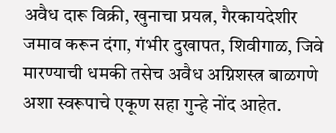अवैध दारू विक्री, खुनाचा प्रयत्न, गैरकायदेशीर जमाव करून दंगा, गंभीर दुखापत, शिवीगाळ, जिवे मारण्याची धमकी तसेच अवैध अग्निशस्त्र बाळगणे अशा स्वरूपाचे एकूण सहा गुन्हे नोंद आहेत.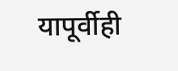यापूर्वीही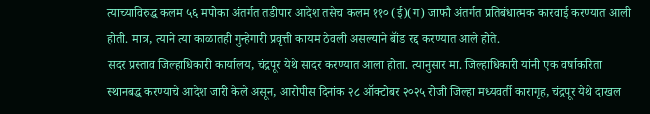त्याच्याविरुद्ध कलम ५६ मपोका अंतर्गत तडीपार आदेश तसेच कलम ११० (ई)(ग) जाफौ अंतर्गत प्रतिबंधात्मक कारवाई करण्यात आली होती. मात्र, त्याने त्या काळातही गुन्हेगारी प्रवृत्ती कायम ठेवली असल्याने बॉंड रद्द करण्यात आले होते.
सदर प्रस्ताव जिल्हाधिकारी कार्यालय, चंद्रपूर येथे सादर करण्यात आला होता. त्यानुसार मा. जिल्हाधिकारी यांनी एक वर्षाकरिता स्थानबद्ध करण्याचे आदेश जारी केले असून, आरोपीस दिनांक २८ ऑक्टोबर २०२५ रोजी जिल्हा मध्यवर्ती कारागृह, चंद्रपूर येथे दाखल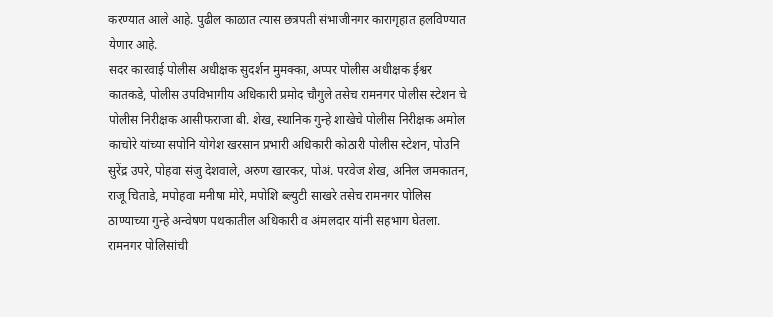करण्यात आले आहे. पुढील काळात त्यास छत्रपती संभाजीनगर कारागृहात हलविण्यात येणार आहे.
सदर कारवाई पोलीस अधीक्षक सुदर्शन मुमक्का, अप्पर पोलीस अधीक्षक ईश्वर कातकडे, पोलीस उपविभागीय अधिकारी प्रमोद चौगुले तसेच रामनगर पोलीस स्टेशन चे पोलीस निरीक्षक आसीफराजा बी. शेख, स्थानिक गुन्हे शाखेचे पोलीस निरीक्षक अमोल काचोरे यांच्या सपोनि योगेश खरसान प्रभारी अधिकारी कोठारी पोलीस स्टेशन, पोउनि सुरेंद्र उपरे, पोहवा संजु देशवाले, अरुण खारकर, पोअं. परवेज शेख, अनिल जमकातन, राजू चिताडे, मपोहवा मनीषा मोरे, मपोशि ब्ल्युटी साखरे तसेच रामनगर पोलिस ठाण्याच्या गुन्हे अन्वेषण पथकातील अधिकारी व अंमलदार यांनी सहभाग घेतला.
रामनगर पोलिसांची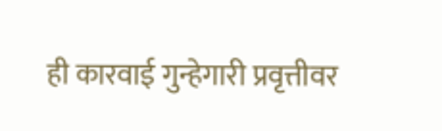ही कारवाई गुन्हेगारी प्रवृत्तीवर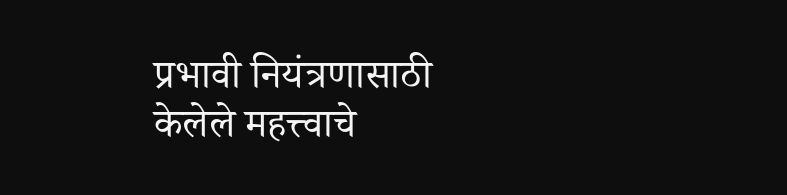प्रभावी नियंत्रणासाठी केलेले महत्त्वाचे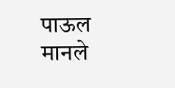पाऊल मानले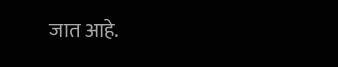जात आहे.